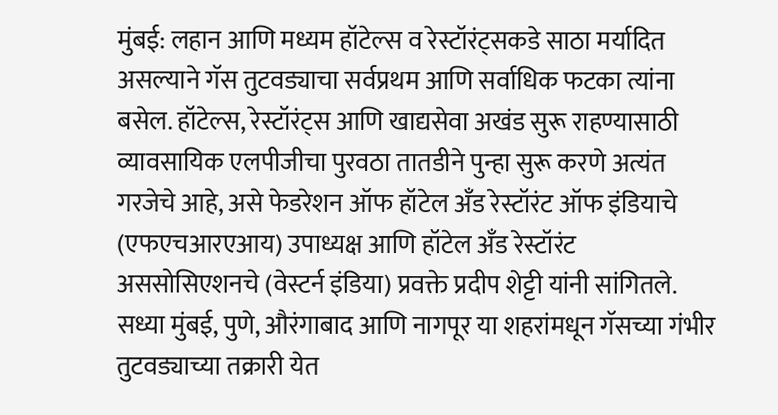मुंबई: लहान आणि मध्यम हॉटेल्स व रेस्टॉरंट्सकडे साठा मर्यादित असल्याने गॅस तुटवड्याचा सर्वप्रथम आणि सर्वाधिक फटका त्यांना बसेल. हॉटेल्स, रेस्टॉरंट्स आणि खाद्यसेवा अखंड सुरू राहण्यासाठी व्यावसायिक एलपीजीचा पुरवठा तातडीने पुन्हा सुरू करणे अत्यंत गरजेचे आहे, असे फेडरेशन ऑफ हॉटेल अँड रेस्टॉरंट ऑफ इंडियाचे (एफएचआरएआय) उपाध्यक्ष आणि हॉटेल अँड रेस्टॉरंट अससोसिएशनचे (वेस्टर्न इंडिया) प्रवक्ते प्रदीप शेट्टी यांनी सांगितले.
सध्या मुंबई, पुणे, औरंगाबाद आणि नागपूर या शहरांमधून गॅसच्या गंभीर तुटवड्याच्या तक्रारी येत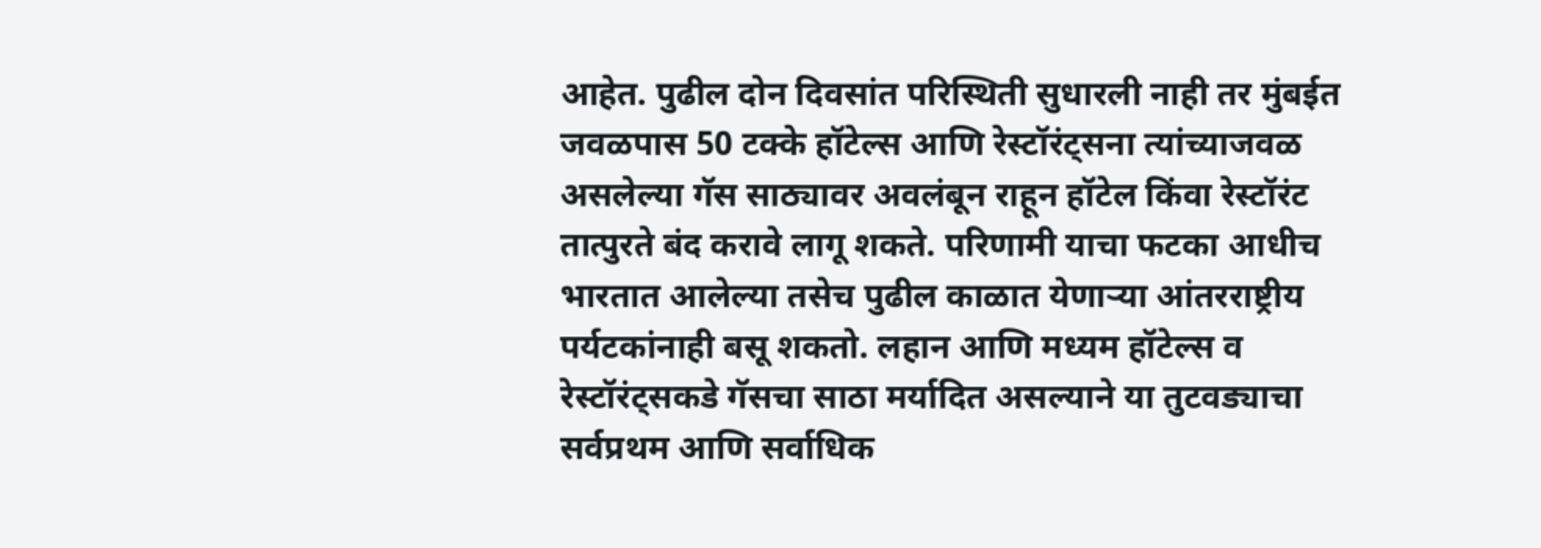आहेत. पुढील दोन दिवसांत परिस्थिती सुधारली नाही तर मुंबईत जवळपास 50 टक्के हॉटेल्स आणि रेस्टॉरंट्सना त्यांच्याजवळ असलेल्या गॅस साठ्यावर अवलंबून राहून हॉटेल किंवा रेस्टॉरंट तात्पुरते बंद करावे लागू शकते. परिणामी याचा फटका आधीच भारतात आलेल्या तसेच पुढील काळात येणाऱ्या आंतरराष्ट्रीय पर्यटकांनाही बसू शकतो. लहान आणि मध्यम हॉटेल्स व रेस्टॉरंट्सकडे गॅसचा साठा मर्यादित असल्याने या तुटवड्याचा सर्वप्रथम आणि सर्वाधिक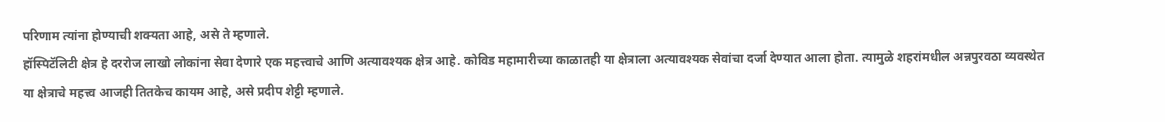परिणाम त्यांना होण्याची शक्यता आहे, असे ते म्हणाले.
हॉस्पिटॅलिटी क्षेत्र हे दररोज लाखो लोकांना सेवा देणारे एक महत्त्वाचे आणि अत्यावश्यक क्षेत्र आहे. कोविड महामारीच्या काळातही या क्षेत्राला अत्यावश्यक सेवांचा दर्जा देण्यात आला होता. त्यामुळे शहरांमधील अन्नपुरवठा व्यवस्थेत या क्षेत्राचे महत्त्व आजही तितकेच कायम आहे, असे प्रदीप शेट्टी म्हणाले.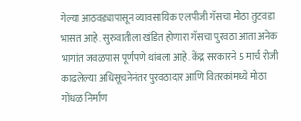गेल्या आठवड्यापासून व्यावसायिक एलपीजी गॅसचा मोठा तुटवडा भासत आहे. सुरुवातीला खंडित होणारा गॅसचा पुरवठा आता अनेक भागांत जवळपास पूर्णपणे थांबला आहे. केंद्र सरकारने 5 मार्च रोजी काढलेल्या अधिसूचनेनंतर पुरवठादार आणि वितरकांमध्ये मोठा गोंधळ निर्माण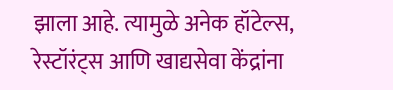झाला आहे. त्यामुळे अनेक हॉटेल्स, रेस्टॉरंट्स आणि खाद्यसेवा केंद्रांना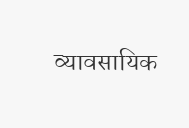व्यावसायिक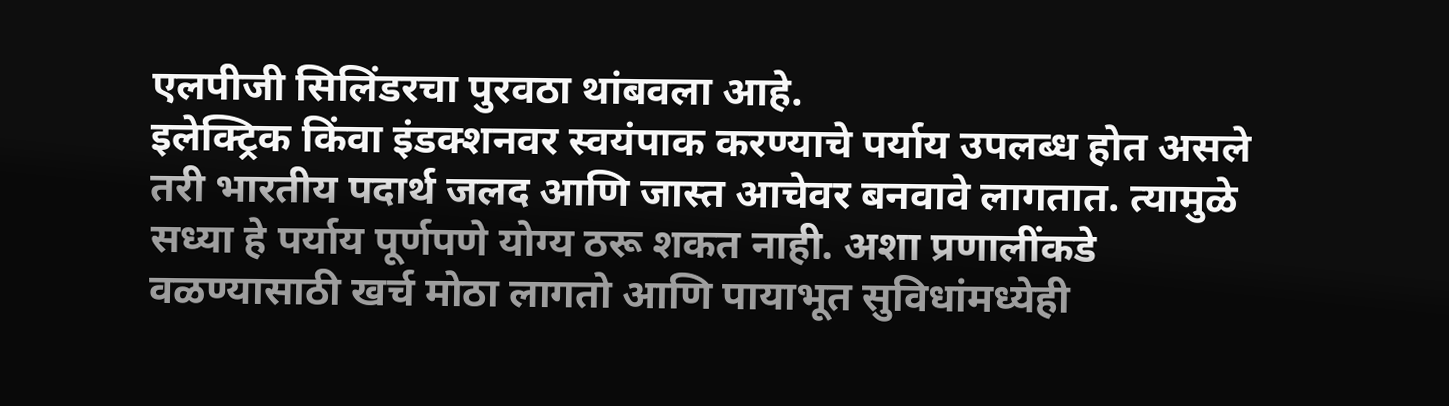एलपीजी सिलिंडरचा पुरवठा थांबवला आहे.
इलेक्ट्रिक किंवा इंडक्शनवर स्वयंपाक करण्याचे पर्याय उपलब्ध होत असले तरी भारतीय पदार्थ जलद आणि जास्त आचेवर बनवावे लागतात. त्यामुळे सध्या हे पर्याय पूर्णपणे योग्य ठरू शकत नाही. अशा प्रणालींकडे वळण्यासाठी खर्च मोठा लागतो आणि पायाभूत सुविधांमध्येही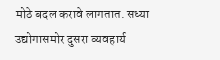मोठे बदल करावे लागतात. सध्या उद्योगासमोर दुसरा व्यवहार्य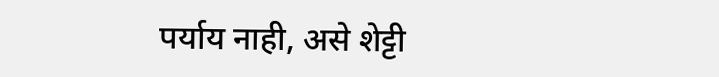पर्याय नाही, असे शेट्टी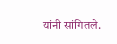यांनी सांगितले.